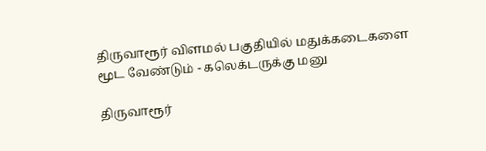திருவாரூர் விளமல் பகுதியில் மதுக்கடைகளை மூட வேண்டும் - கலெக்டருக்கு மனு

திருவாரூர்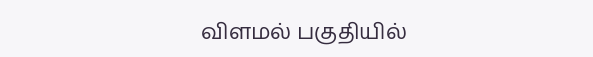விளமல் பகுதியில்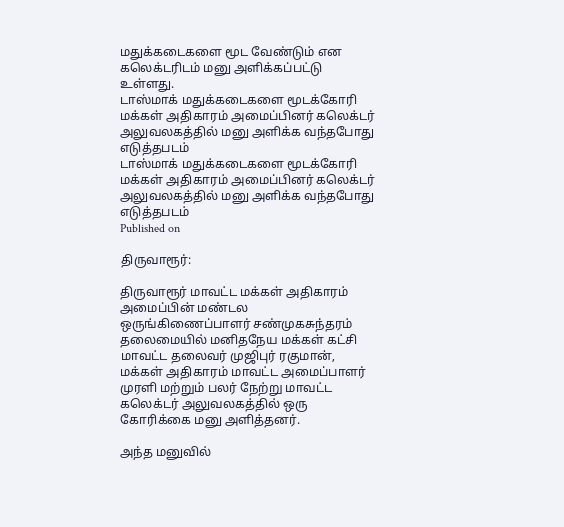மதுக்கடைகளை மூட வேண்டும் என கலெக்டரிடம் மனு அளிக்கப்பட்டு உள்ளது.
டாஸ்மாக் மதுக்கடைகளை மூடக்கோரி மக்கள் அதிகாரம் அமைப்பினர் கலெக்டர் அலுவலகத்தில் மனு அளிக்க வந்தபோது எடுத்தபடம்
டாஸ்மாக் மதுக்கடைகளை மூடக்கோரி மக்கள் அதிகாரம் அமைப்பினர் கலெக்டர் அலுவலகத்தில் மனு அளிக்க வந்தபோது எடுத்தபடம்
Published on

திருவாரூர்:

திருவாரூர் மாவட்ட மக்கள் அதிகாரம் அமைப்பின் மண்டல ஒருங்கிணைப்பாளர் சண்முகசுந்தரம் தலைமையில் மனிதநேய மக்கள் கட்சி மாவட்ட தலைவர் முஜிபுர் ரகுமான், மக்கள் அதிகாரம் மாவட்ட அமைப்பாளர் முரளி மற்றும் பலர் நேற்று மாவட்ட கலெக்டர் அலுவலகத்தில் ஒரு கோரிக்கை மனு அளித்தனர்.

அந்த மனுவில்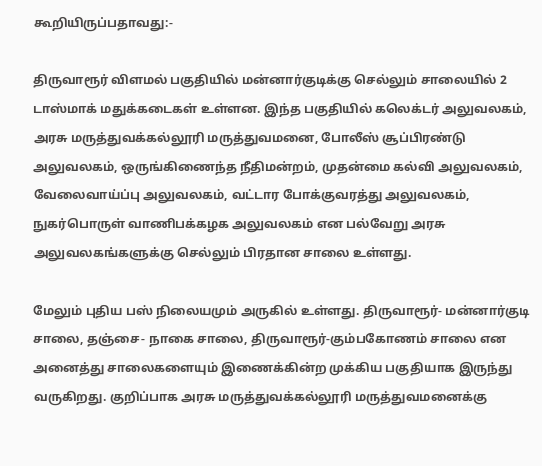கூறியிருப்பதாவது:-

திருவாரூர் விளமல் பகுதியில் மன்னார்குடிக்கு செல்லும் சாலையில் 2 டாஸ்மாக் மதுக்கடைகள் உள்ளன. இந்த பகுதியில் கலெக்டர் அலுவலகம், அரசு மருத்துவக்கல்லூரி மருத்துவமனை, போலீஸ் சூப்பிரண்டு அலுவலகம், ஒருங்கிணைந்த நீதிமன்றம், முதன்மை கல்வி அலுவலகம், வேலைவாய்ப்பு அலுவலகம், வட்டார போக்குவரத்து அலுவலகம், நுகர்பொருள் வாணிபக்கழக அலுவலகம் என பல்வேறு அரசு அலுவலகங்களுக்கு செல்லும் பிரதான சாலை உள்ளது.

மேலும் புதிய பஸ் நிலையமும் அருகில் உள்ளது. திருவாரூர்- மன்னார்குடி சாலை, தஞ்சை- நாகை சாலை, திருவாரூர்-கும்பகோணம் சாலை என அனைத்து சாலைகளையும் இணைக்கின்ற முக்கிய பகுதியாக இருந்து வருகிறது. குறிப்பாக அரசு மருத்துவக்கல்லூரி மருத்துவமனைக்கு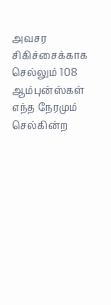அவசர சிகிச்சைக்காக செல்லும் 108 ஆம்புன்ஸ்கள் எந்த நேரமும் செல்கின்ற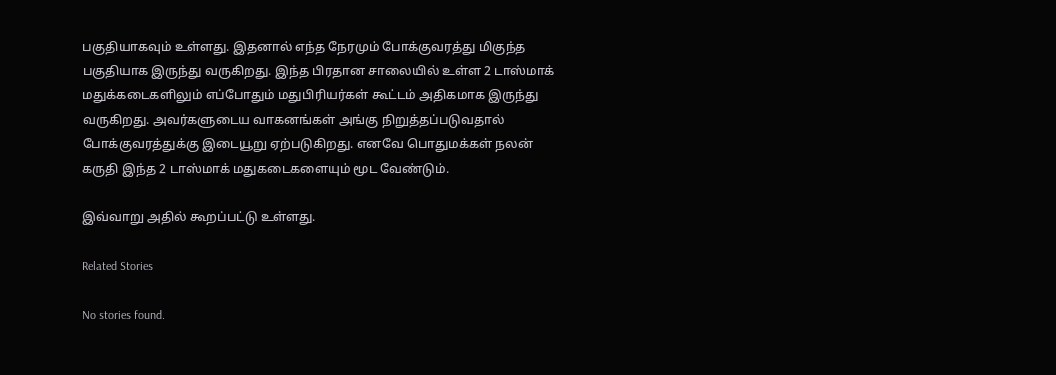பகுதியாகவும் உள்ளது. இதனால் எந்த நேரமும் போக்குவரத்து மிகுந்த பகுதியாக இருந்து வருகிறது. இந்த பிரதான சாலையில் உள்ள 2 டாஸ்மாக் மதுக்கடைகளிலும் எப்போதும் மதுபிரியர்கள் கூட்டம் அதிகமாக இருந்து வருகிறது. அவர்களுடைய வாகனங்கள் அங்கு நிறுத்தப்படுவதால் போக்குவரத்துக்கு இடையூறு ஏற்படுகிறது. எனவே பொதுமக்கள் நலன் கருதி இந்த 2 டாஸ்மாக் மதுகடைகளையும் மூட வேண்டும்.

இவ்வாறு அதில் கூறப்பட்டு உள்ளது.

Related Stories

No stories found.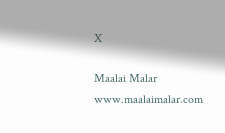X

Maalai Malar
www.maalaimalar.com